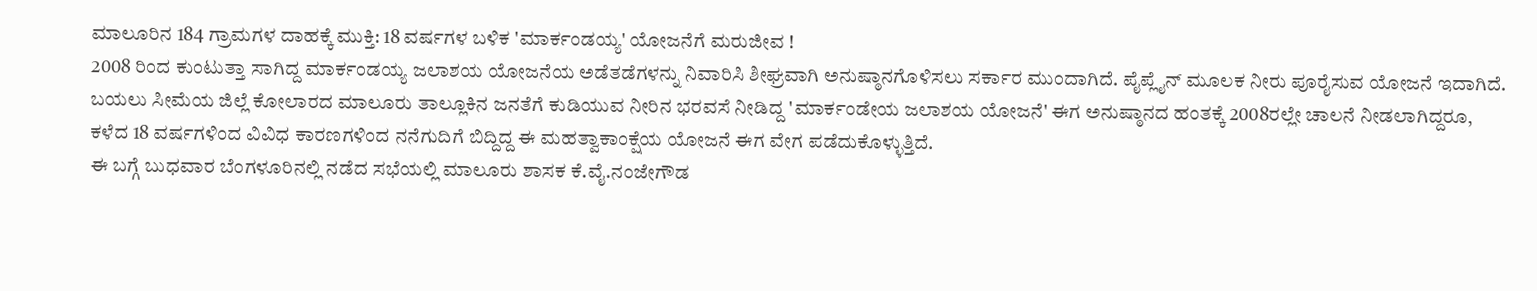ಮಾಲೂರಿನ 184 ಗ್ರಾಮಗಳ ದಾಹಕ್ಕೆ ಮುಕ್ತಿ: 18 ವರ್ಷಗಳ ಬಳಿಕ 'ಮಾರ್ಕಂಡಯ್ಯ' ಯೋಜನೆಗೆ ಮರುಜೀವ !
2008 ರಿಂದ ಕುಂಟುತ್ತಾ ಸಾಗಿದ್ದ ಮಾರ್ಕಂಡಯ್ಯ ಜಲಾಶಯ ಯೋಜನೆಯ ಅಡೆತಡೆಗಳನ್ನು ನಿವಾರಿಸಿ ಶೀಘ್ರವಾಗಿ ಅನುಷ್ಠಾನಗೊಳಿಸಲು ಸರ್ಕಾರ ಮುಂದಾಗಿದೆ. ಪೈಪ್ಲೈನ್ ಮೂಲಕ ನೀರು ಪೂರೈಸುವ ಯೋಜನೆ ಇದಾಗಿದೆ.
ಬಯಲು ಸೀಮೆಯ ಜಿಲ್ಲೆ ಕೋಲಾರದ ಮಾಲೂರು ತಾಲ್ಲೂಕಿನ ಜನತೆಗೆ ಕುಡಿಯುವ ನೀರಿನ ಭರವಸೆ ನೀಡಿದ್ದ 'ಮಾರ್ಕಂಡೇಯ ಜಲಾಶಯ ಯೋಜನೆ' ಈಗ ಅನುಷ್ಠಾನದ ಹಂತಕ್ಕೆ 2008ರಲ್ಲೇ ಚಾಲನೆ ನೀಡಲಾಗಿದ್ದರೂ, ಕಳೆದ 18 ವರ್ಷಗಳಿಂದ ವಿವಿಧ ಕಾರಣಗಳಿಂದ ನನೆಗುದಿಗೆ ಬಿದ್ದಿದ್ದ ಈ ಮಹತ್ವಾಕಾಂಕ್ಷೆಯ ಯೋಜನೆ ಈಗ ವೇಗ ಪಡೆದುಕೊಳ್ಳುತ್ತಿದೆ.
ಈ ಬಗ್ಗೆ ಬುಧವಾರ ಬೆಂಗಳೂರಿನಲ್ಲಿ ನಡೆದ ಸಭೆಯಲ್ಲಿ ಮಾಲೂರು ಶಾಸಕ ಕೆ.ವೈ.ನಂಜೇಗೌಡ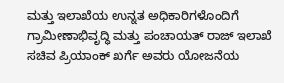ಮತ್ತು ಇಲಾಖೆಯ ಉನ್ನತ ಅಧಿಕಾರಿಗಳೊಂದಿಗೆ ಗ್ರಾಮೀಣಾಭಿವೃದ್ಧಿ ಮತ್ತು ಪಂಚಾಯತ್ ರಾಜ್ ಇಲಾಖೆ ಸಚಿವ ಪ್ರಿಯಾಂಕ್ ಖರ್ಗೆ ಅವರು ಯೋಜನೆಯ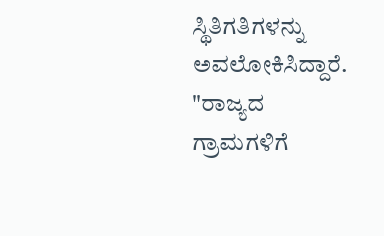ಸ್ಥಿತಿಗತಿಗಳನ್ನು ಅವಲೋಕಿಸಿದ್ದಾರೆ.
"ರಾಜ್ಯದ ಗ್ರಾಮಗಳಿಗೆ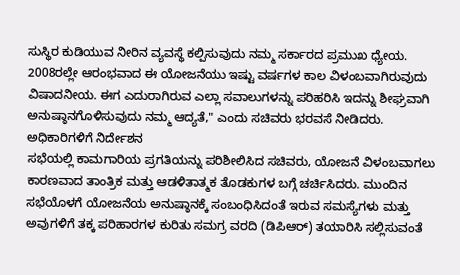ಸುಸ್ಥಿರ ಕುಡಿಯುವ ನೀರಿನ ವ್ಯವಸ್ಥೆ ಕಲ್ಪಿಸುವುದು ನಮ್ಮ ಸರ್ಕಾರದ ಪ್ರಮುಖ ಧ್ಯೇಯ. 2008ರಲ್ಲೇ ಆರಂಭವಾದ ಈ ಯೋಜನೆಯು ಇಷ್ಟು ವರ್ಷಗಳ ಕಾಲ ವಿಳಂಬವಾಗಿರುವುದು ವಿಷಾದನೀಯ. ಈಗ ಎದುರಾಗಿರುವ ಎಲ್ಲಾ ಸವಾಲುಗಳನ್ನು ಪರಿಹರಿಸಿ ಇದನ್ನು ಶೀಘ್ರವಾಗಿ ಅನುಷ್ಠಾನಗೊಳಿಸುವುದು ನಮ್ಮ ಆದ್ಯತೆ," ಎಂದು ಸಚಿವರು ಭರವಸೆ ನೀಡಿದರು.
ಅಧಿಕಾರಿಗಳಿಗೆ ನಿರ್ದೇಶನ
ಸಭೆಯಲ್ಲಿ ಕಾಮಗಾರಿಯ ಪ್ರಗತಿಯನ್ನು ಪರಿಶೀಲಿಸಿದ ಸಚಿವರು, ಯೋಜನೆ ವಿಳಂಬವಾಗಲು ಕಾರಣವಾದ ತಾಂತ್ರಿಕ ಮತ್ತು ಆಡಳಿತಾತ್ಮಕ ತೊಡಕುಗಳ ಬಗ್ಗೆ ಚರ್ಚಿಸಿದರು. ಮುಂದಿನ ಸಭೆಯೊಳಗೆ ಯೋಜನೆಯ ಅನುಷ್ಠಾನಕ್ಕೆ ಸಂಬಂಧಿಸಿದಂತೆ ಇರುವ ಸಮಸ್ಯೆಗಳು ಮತ್ತು ಅವುಗಳಿಗೆ ತಕ್ಕ ಪರಿಹಾರಗಳ ಕುರಿತು ಸಮಗ್ರ ವರದಿ (ಡಿಪಿಆರ್) ತಯಾರಿಸಿ ಸಲ್ಲಿಸುವಂತೆ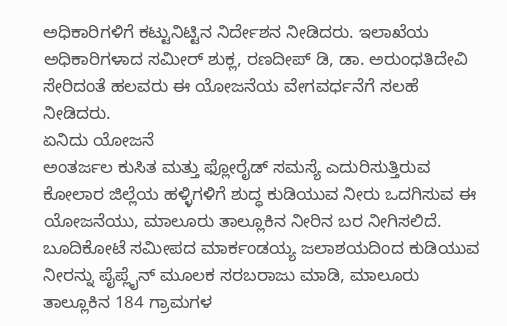ಅಧಿಕಾರಿಗಳಿಗೆ ಕಟ್ಟುನಿಟ್ಟಿನ ನಿರ್ದೇಶನ ನೀಡಿದರು. ಇಲಾಖೆಯ ಅಧಿಕಾರಿಗಳಾದ ಸಮೀರ್ ಶುಕ್ಲ, ರಣದೀಪ್ ಡಿ, ಡಾ. ಅರುಂಧತಿದೇವಿ ಸೇರಿದಂತೆ ಹಲವರು ಈ ಯೋಜನೆಯ ವೇಗವರ್ಧನೆಗೆ ಸಲಹೆ ನೀಡಿದರು.
ಏನಿದು ಯೋಜನೆ
ಅಂತರ್ಜಲ ಕುಸಿತ ಮತ್ತು ಫ್ಲೋರೈಡ್ ಸಮಸ್ಯೆ ಎದುರಿಸುತ್ತಿರುವ ಕೋಲಾರ ಜಿಲ್ಲೆಯ ಹಳ್ಳಿಗಳಿಗೆ ಶುದ್ಧ ಕುಡಿಯುವ ನೀರು ಒದಗಿಸುವ ಈ ಯೋಜನೆಯು, ಮಾಲೂರು ತಾಲ್ಲೂಕಿನ ನೀರಿನ ಬರ ನೀಗಿಸಲಿದೆ. ಬೂದಿಕೋಟೆ ಸಮೀಪದ ಮಾರ್ಕಂಡಯ್ಯ ಜಲಾಶಯದಿಂದ ಕುಡಿಯುವ ನೀರನ್ನು ಪೈಪ್ಲೈನ್ ಮೂಲಕ ಸರಬರಾಜು ಮಾಡಿ, ಮಾಲೂರು ತಾಲ್ಲೂಕಿನ 184 ಗ್ರಾಮಗಳ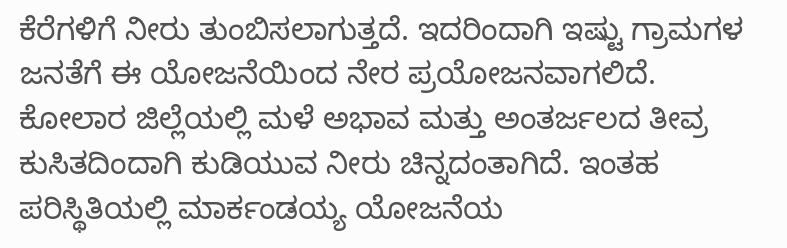ಕೆರೆಗಳಿಗೆ ನೀರು ತುಂಬಿಸಲಾಗುತ್ತದೆ. ಇದರಿಂದಾಗಿ ಇಷ್ಟು ಗ್ರಾಮಗಳ ಜನತೆಗೆ ಈ ಯೋಜನೆಯಿಂದ ನೇರ ಪ್ರಯೋಜನವಾಗಲಿದೆ.
ಕೋಲಾರ ಜಿಲ್ಲೆಯಲ್ಲಿ ಮಳೆ ಅಭಾವ ಮತ್ತು ಅಂತರ್ಜಲದ ತೀವ್ರ ಕುಸಿತದಿಂದಾಗಿ ಕುಡಿಯುವ ನೀರು ಚಿನ್ನದಂತಾಗಿದೆ. ಇಂತಹ ಪರಿಸ್ಥಿತಿಯಲ್ಲಿ ಮಾರ್ಕಂಡಯ್ಯ ಯೋಜನೆಯ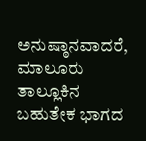ಅನುಷ್ಠಾನವಾದರೆ, ಮಾಲೂರು ತಾಲ್ಲೂಕಿನ ಬಹುತೇಕ ಭಾಗದ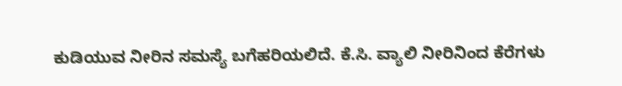ಕುಡಿಯುವ ನೀರಿನ ಸಮಸ್ಯೆ ಬಗೆಹರಿಯಲಿದೆ. ಕೆ.ಸಿ. ವ್ಯಾಲಿ ನೀರಿನಿಂದ ಕೆರೆಗಳು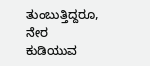ತುಂಬುತ್ತಿದ್ದರೂ, ನೇರ ಕುಡಿಯುವ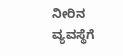ನೀರಿನ ವ್ಯವಸ್ಥೆಗೆ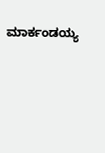ಮಾರ್ಕಂಡಯ್ಯ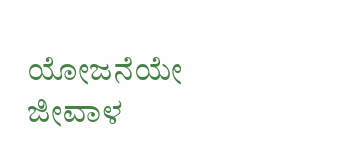ಯೋಜನೆಯೇ ಜೀವಾಳ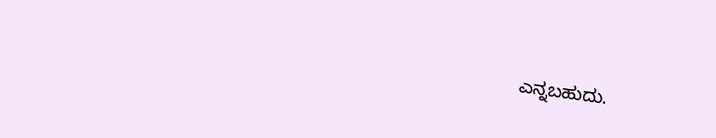ಎನ್ನಬಹುದು.